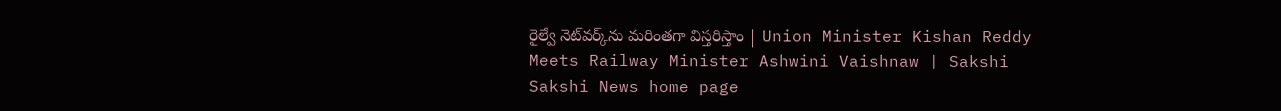రైల్వే నెట్‌వర్క్‌ను మరింతగా విస్తరిస్తాం | Union Minister Kishan Reddy Meets Railway Minister Ashwini Vaishnaw | Sakshi
Sakshi News home page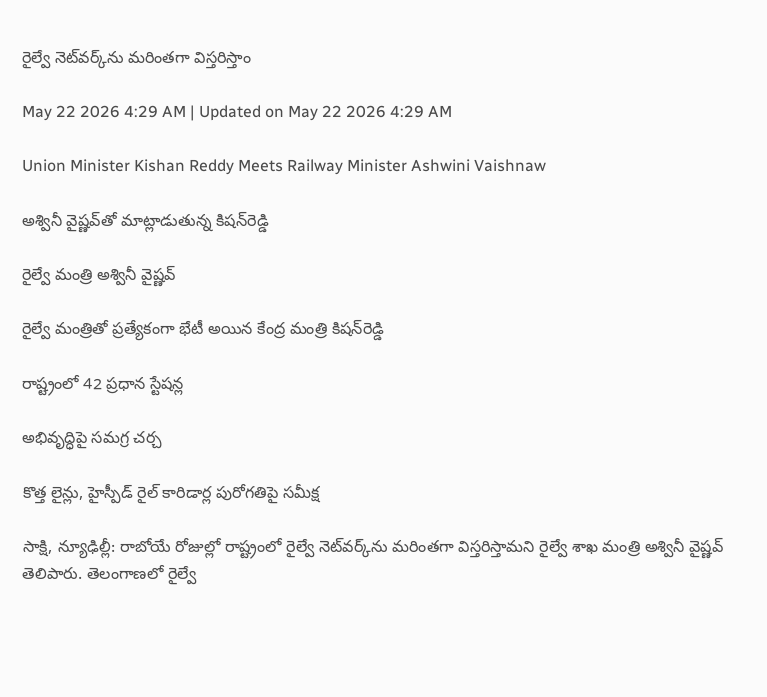రైల్వే నెట్‌వర్క్‌ను మరింతగా విస్తరిస్తాం

May 22 2026 4:29 AM | Updated on May 22 2026 4:29 AM

Union Minister Kishan Reddy Meets Railway Minister Ashwini Vaishnaw

అశ్వినీ వైష్ణవ్‌తో మాట్లాడుతున్న కిషన్‌రెడ్డి

రైల్వే మంత్రి అశ్వినీ వైష్ణవ్‌

రైల్వే మంత్రితో ప్రత్యేకంగా భేటీ అయిన కేంద్ర మంత్రి కిషన్‌రెడ్డి

రాష్ట్రంలో 42 ప్రధాన స్టేషన్ల

అభివృద్ధిపై సమగ్ర చర్చ

కొత్త లైన్లు, హైస్పీడ్‌ రైల్‌ కారిడార్ల పురోగతిపై సమీక్ష

సాక్షి, న్యూఢిల్లీ: రాబోయే రోజుల్లో రాష్ట్రంలో రైల్వే నెట్‌వర్క్‌ను మరింతగా విస్తరిస్తామని రైల్వే శాఖ మంత్రి అశ్వినీ వైష్ణవ్‌ తెలిపారు. తెలంగాణలో రైల్వే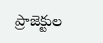ప్రాజెక్టుల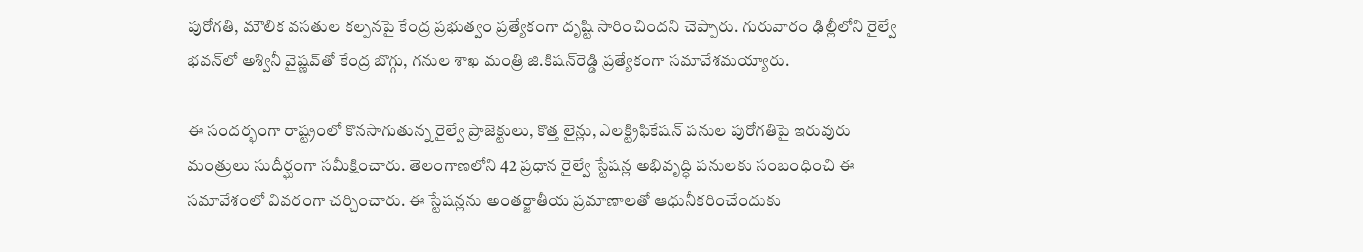పురోగతి, మౌలిక వసతుల కల్పనపై కేంద్ర ప్రభుత్వం ప్రత్యేకంగా దృష్టి సారించిందని చెప్పారు. గురువారం ఢిల్లీలోని రైల్వే భవన్‌లో అశ్వినీ వైష్ణవ్‌తో కేంద్ర బొగ్గు, గనుల శాఖ మంత్రి జి.కిషన్‌రెడ్డి ప్రత్యేకంగా సమావేశమయ్యారు.

ఈ సందర్భంగా రాష్ట్రంలో కొనసాగుతున్న రైల్వే ప్రాజెక్టులు, కొత్త లైన్లు, ఎలక్ట్రిఫికేషన్‌ పనుల పురోగతిపై ఇరువురు మంత్రులు సుదీర్ఘంగా సమీక్షించారు. తెలంగాణలోని 42 ప్రధాన రైల్వే స్టేషన్ల అభివృద్ధి పనులకు సంబంధించి ఈ సమావేశంలో వివరంగా చర్చించారు. ఈ స్టేషన్లను అంతర్జాతీయ ప్రమాణాలతో ఆధునీకరించేందుకు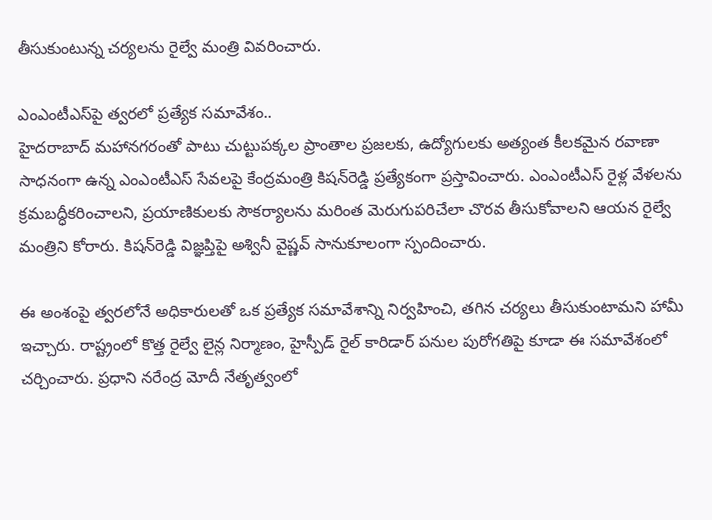తీసుకుంటున్న చర్యలను రైల్వే మంత్రి వివరించారు.

ఎంఎంటీఎస్‌పై త్వరలో ప్రత్యేక సమావేశం..
హైదరాబాద్‌ మహానగరంతో పాటు చుట్టుపక్కల ప్రాంతాల ప్రజలకు, ఉద్యోగులకు అత్యంత కీలకమైన రవాణా సాధనంగా ఉన్న ఎంఎంటీఎస్‌ సేవలపై కేంద్రమంత్రి కిషన్‌రెడ్డి ప్రత్యేకంగా ప్రస్తావించారు. ఎంఎంటీఎస్‌ రైళ్ల వేళలను క్రమబద్ధీకరించాలని, ప్రయాణికులకు సౌకర్యాలను మరింత మెరుగుపరిచేలా చొరవ తీసుకోవాలని ఆయన రైల్వే మంత్రిని కోరారు. కిషన్‌రెడ్డి విజ్ఞప్తిపై అశ్వినీ వైష్ణవ్‌ సానుకూలంగా స్పందించారు.

ఈ అంశంపై త్వరలోనే అధికారులతో ఒక ప్రత్యేక సమావేశాన్ని నిర్వహించి, తగిన చర్యలు తీసుకుంటామని హామీ ఇచ్చారు. రాష్ట్రంలో కొత్త రైల్వే లైన్ల నిర్మాణం, హైస్పీడ్‌ రైల్‌ కారిడార్‌ పనుల పురోగతిపై కూడా ఈ సమావేశంలో చర్చించారు. ప్రధాని నరేంద్ర మోదీ నేతృత్వంలో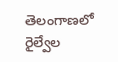తెలంగాణలో రైల్వేల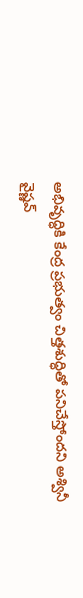అభివృద్ధికి కేంద్ర ప్రభుత్వం చిత్తశుద్ధితో పనిచేస్తోందని అశ్వినీ వైష్ణవ్‌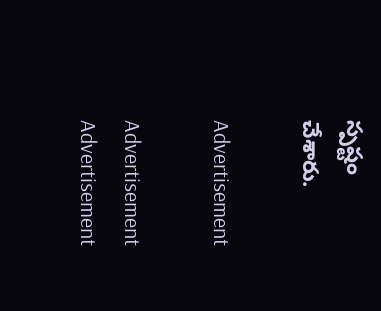స్పష్టం చేశారు.

Advertisement

Advertisement
Advertisement